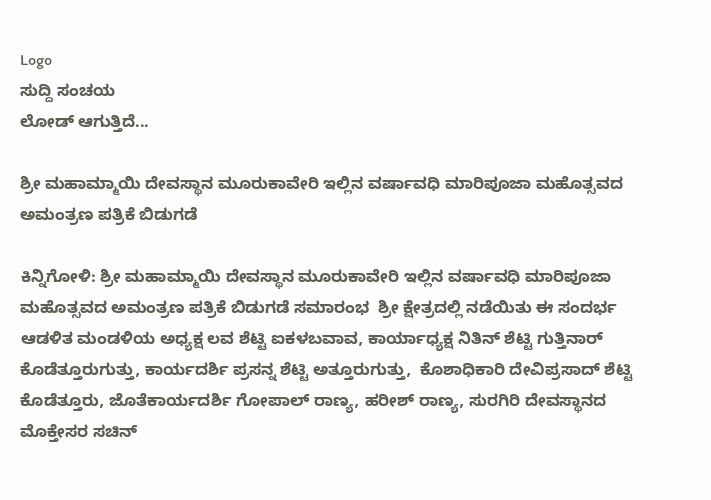Logo
ಸುದ್ದಿ ಸಂಚಯ
ಲೋಡ್ ಆಗುತ್ತಿದೆ...

ಶ್ರೀ ಮಹಾಮ್ಮಾಯಿ ದೇವಸ್ಥಾನ ಮೂರುಕಾವೇರಿ‌ ಇಲ್ಲಿನ ವರ್ಷಾವಧಿ‌ ಮಾರಿ‌ಪೂಜಾ ಮಹೊತ್ಸವದ ಅಮಂತ್ರಣ ಪತ್ರಿಕೆ ಬಿಡುಗಡೆ

ಕಿನ್ನಿಗೋಳಿ: ಶ್ರೀ ಮಹಾಮ್ಮಾಯಿ ದೇವಸ್ಥಾನ ಮೂರುಕಾವೇರಿ‌ ಇಲ್ಲಿನ ವರ್ಷಾವಧಿ‌ ಮಾರಿ‌ಪೂಜಾ ಮಹೊತ್ಸವದ ಅಮಂತ್ರಣ ಪತ್ರಿಕೆ ಬಿಡುಗಡೆ ಸಮಾರಂಭ  ಶ್ರೀ ಕ್ಷೇತ್ರದಲ್ಲಿ ನಡೆಯಿತು ಈ ಸಂದರ್ಭ ಆಡಳಿತ ಮಂಡಳಿಯ ಅಧ್ಯಕ್ಷ ಲವ ಶೆಟ್ಟಿ ಐಕಳಬವಾವ, ಕಾರ್ಯಾಧ್ಯಕ್ಷ ನಿತಿನ್ ಶೆಟ್ಟಿ ಗುತ್ತಿನಾರ್ ಕೊಡೆತ್ತೂರುಗುತ್ತು, ಕಾರ್ಯದರ್ಶಿ ಪ್ರಸನ್ನ ಶೆಟ್ಟಿ ಅತ್ತೂರುಗುತ್ತು,  ಕೊಶಾಧಿಕಾರಿ ದೇವಿಪ್ರಸಾದ್ ಶೆಟ್ಟಿ ಕೊಡೆತ್ತೂರು, ಜೊತೆಕಾರ್ಯದರ್ಶಿ ಗೋಪಾಲ್ ರಾಣ್ಯ, ಹರೀಶ್ ರಾಣ್ಯ, ಸುರಗಿರಿ ದೇವಸ್ಥಾನದ ಮೊಕ್ತೇಸರ ಸಚಿನ್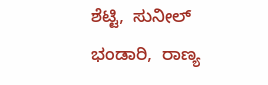ಶೆಟ್ಟಿ,  ಸುನೀಲ್ ಭಂಡಾರಿ,  ರಾಣ್ಯ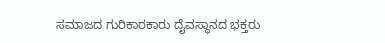ಸಮಾಜದ ಗುರಿಕಾರಕಾರು ದೈವಸ್ಥಾನದ ಭಕ್ತರು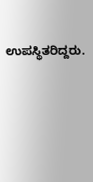ಉಪಸ್ಥಿತರಿದ್ದರು.